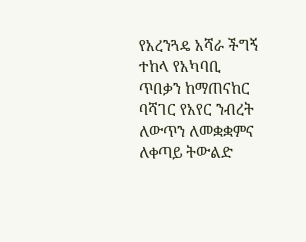የአረንጓዴ አሻራ ችግኝ ተከላ የአካባቢ ጥበቃን ከማጠናከር ባሻገር የአየር ንብረት ለውጥን ለመቋቋምና ለቀጣይ ትውልድ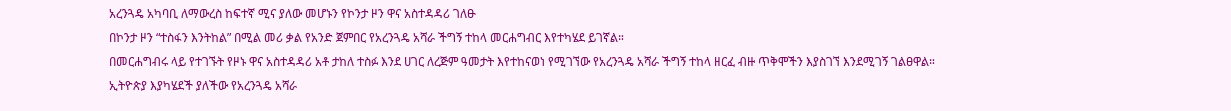አረንጓዴ አካባቢ ለማውረስ ከፍተኛ ሚና ያለው መሆኑን የኮንታ ዞን ዋና አስተዳዳሪ ገለፁ
በኮንታ ዞን “ተስፋን እንትከል” በሚል መሪ ቃል የአንድ ጀምበር የአረንጓዴ አሻራ ችግኝ ተከላ መርሐግብር እየተካሄደ ይገኛል።
በመርሐግብሩ ላይ የተገኙት የዞኑ ዋና አስተዳዳሪ አቶ ታከለ ተስፉ እንደ ሀገር ለረጅም ዓመታት እየተከናወነ የሚገኘው የአረንጓዴ አሻራ ችግኝ ተከላ ዘርፈ ብዙ ጥቅሞችን እያስገኘ እንደሚገኝ ገልፀዋል።
ኢትዮጵያ እያካሄደች ያለችው የአረንጓዴ አሻራ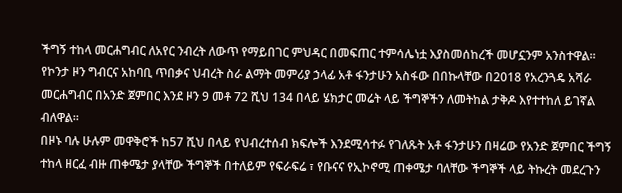ችግኝ ተከላ መርሐግብር ለአየር ንብረት ለውጥ የማይበገር ምህዳር በመፍጠር ተምሳሌነቷ እያስመሰከረች መሆኗንም አንስተዋል።
የኮንታ ዞን ግብርና አከባቢ ጥበቃና ህብረት ስራ ልማት መምሪያ ኃላፊ አቶ ፋንታሁን አስፋው በበኩላቸው በ2018 የአረንጓዴ አሻራ መርሐግብር በአንድ ጀምበር እንደ ዞን 9 መቶ 72 ሺህ 134 በላይ ሄክታር መሬት ላይ ችግኞችን ለመትከል ታቅዶ እየተተከለ ይገኛል ብለዋል።
በዞኑ ባሉ ሁሉም መዋቅሮች ከ57 ሺህ በላይ የህብረተሰብ ክፍሎች እንደሚሳተፉ የገለጹት አቶ ፋንታሁን በዛሬው የአንድ ጀምበር ችግኝ ተከላ ዘርፈ ብዙ ጠቀሜታ ያላቸው ችግኞች በተለይም የፍራፍሬ ፣ የቡናና የኢኮኖሚ ጠቀሜታ ባለቸው ችግኞች ላይ ትኩረት መደረጉን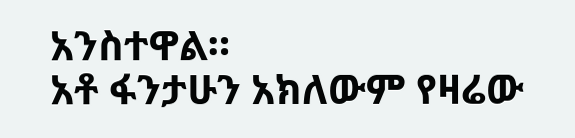አንስተዋል።
አቶ ፋንታሁን አክለውም የዛሬው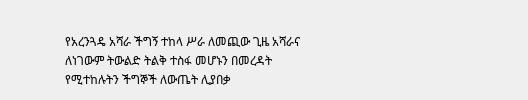የአረንጓዴ አሻራ ችግኝ ተከላ ሥራ ለመጪው ጊዜ አሻራና ለነገውም ትውልድ ትልቅ ተስፋ መሆኑን በመረዳት የሚተከሉትን ችግኞች ለውጤት ሊያበቃ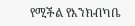የሚችል የእንክብካቤ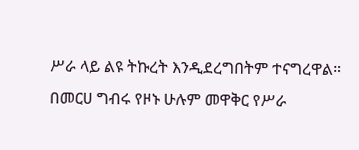ሥራ ላይ ልዩ ትኩረት እንዲደረግበትም ተናግረዋል።
በመርሀ ግብሩ የዞኑ ሁሉም መዋቅር የሥራ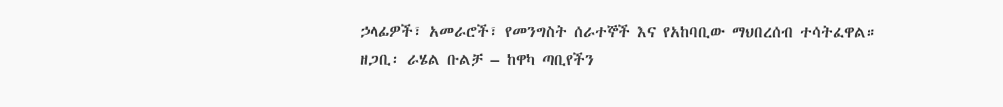ኃላፊዎች፣ አመራሮች፣ የመንግስት ሰራተኞች እና የአከባቢው ማህበረሰብ ተሳትፈዋል።
ዘጋቢ፡ ራሄል ቡልቻ – ከዋካ ጣቢየችን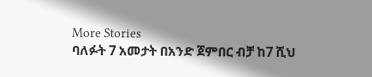More Stories
ባለፉት 7 አመታት በአንድ ጀምበር ብቻ ከ7 ሺህ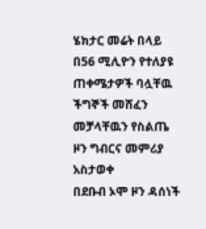ሄክታር መሬት በላይ በ56 ሚሊዮን የተለያዩ ጠቀሜታዎች ባሏቸዉ ችግኞች መሸፈን መቻላቸዉን የስልጤ ዞን ግብርና መምሪያ አስታወቀ
በደቡብ ኦሞ ዞን ዳሰነች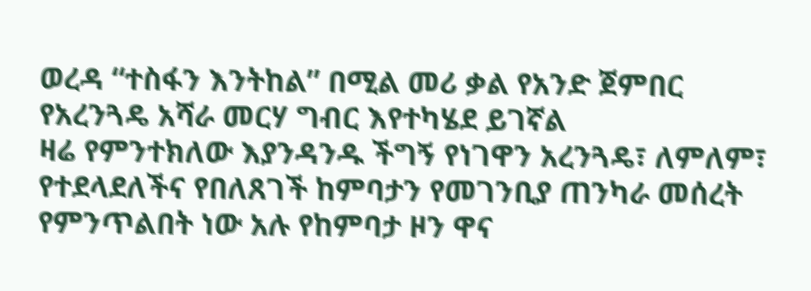ወረዳ “ተስፋን እንትከል” በሚል መሪ ቃል የአንድ ጀምበር የአረንጓዴ አሻራ መርሃ ግብር እየተካሄደ ይገኛል
ዛሬ የምንተክለው እያንዳንዱ ችግኝ የነገዋን አረንጓዴ፣ ለምለም፣ የተደላደለችና የበለጸገች ከምባታን የመገንቢያ ጠንካራ መሰረት የምንጥልበት ነው አሉ የከምባታ ዞን ዋና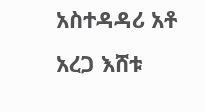አስተዳዳሪ አቶ አረጋ እሸቱ